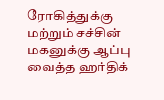ரோகித்துக்கு மற்றும் சச்சின் மகனுக்கு ஆப்பு வைத்த ஹர்திக்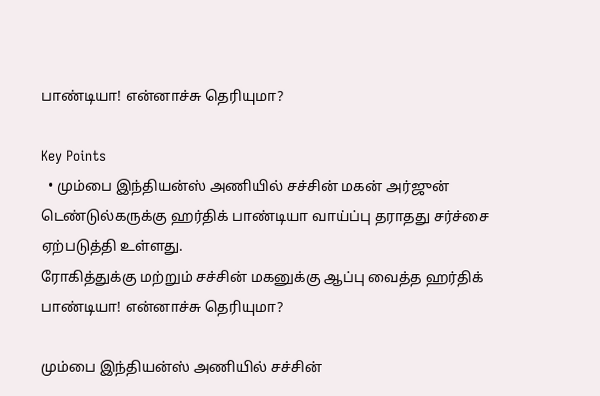பாண்டியா! என்னாச்சு தெரியுமா?

Key Points
  • மும்பை இந்தியன்ஸ் அணியில் சச்சின் மகன் அர்ஜுன் டெண்டுல்கருக்கு ஹர்திக் பாண்டியா வாய்ப்பு தராதது சர்ச்சை ஏற்படுத்தி உள்ளது.
ரோகித்துக்கு மற்றும் சச்சின் மகனுக்கு ஆப்பு வைத்த ஹர்திக் பாண்டியா! என்னாச்சு தெரியுமா?

மும்பை இந்தியன்ஸ் அணியில் சச்சின்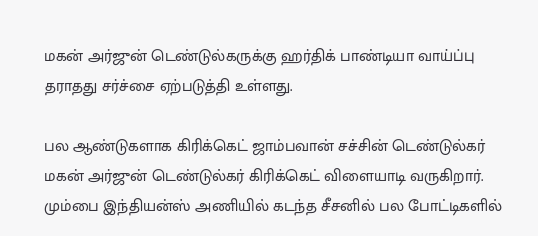மகன் அர்ஜுன் டெண்டுல்கருக்கு ஹர்திக் பாண்டியா வாய்ப்பு தராதது சர்ச்சை ஏற்படுத்தி உள்ளது.

பல ஆண்டுகளாக கிரிக்கெட் ஜாம்பவான் சச்சின் டெண்டுல்கர் மகன் அர்ஜுன் டெண்டுல்கர் கிரிக்கெட் விளையாடி வருகிறார்.
மும்பை இந்தியன்ஸ் அணியில் கடந்த சீசனில் பல போட்டிகளில்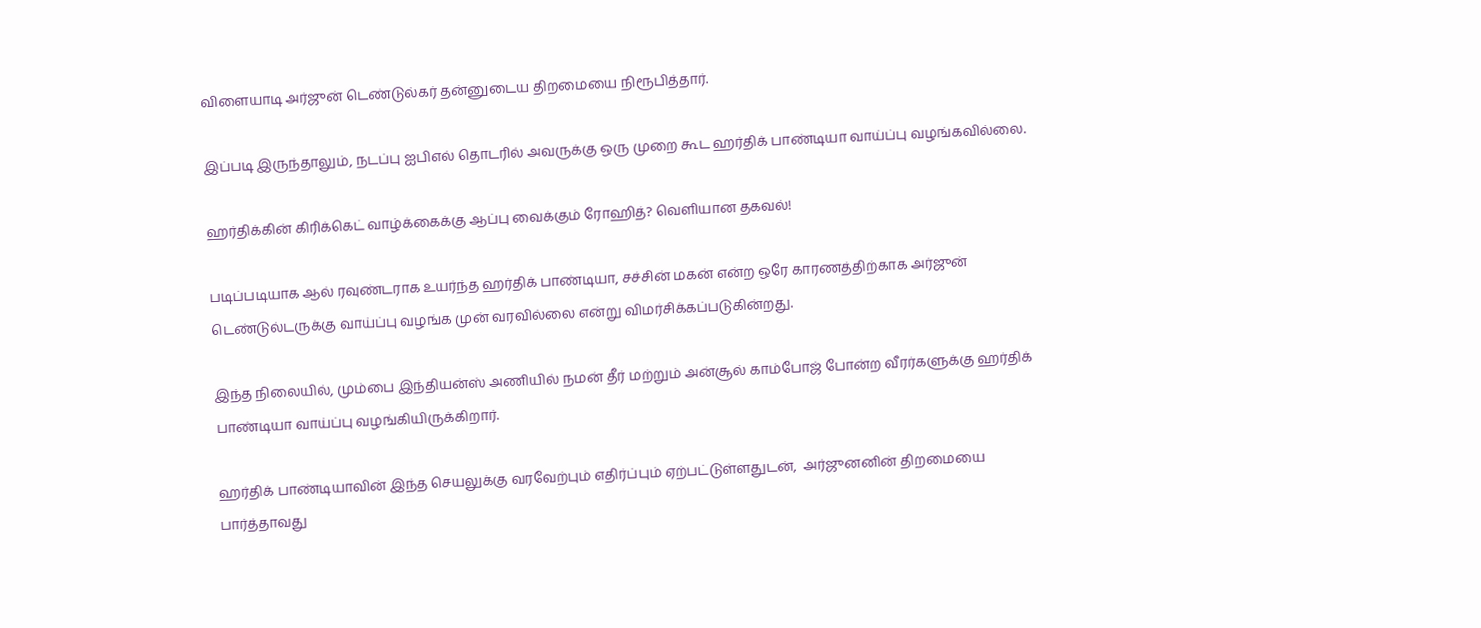விளையாடி அர்ஜுன் டெண்டுல்கர் தன்னுடைய திறமையை நிரூபித்தார்.

இப்படி இருந்தாலும், நடப்பு ஐபிஎல் தொடரில் அவருக்கு ஒரு முறை கூட ஹர்திக் பாண்டியா வாய்ப்பு வழங்கவில்லை.

ஹர்திக்கின் கிரிக்கெட் வாழ்க்கைக்கு ஆப்பு வைக்கும் ரோஹித்? வெளியான தகவல்!

படிப்படியாக ஆல் ரவுண்டராக உயர்ந்த ஹர்திக் பாண்டியா, சச்சின் மகன் என்ற ஒரே காரணத்திற்காக அர்ஜுன் டெண்டுல்டருக்கு வாய்ப்பு வழங்க முன் வரவில்லை என்று விமர்சிக்கப்படுகின்றது.

இந்த நிலையில், மும்பை இந்தியன்ஸ் அணியில் நமன் தீர் மற்றும் அன்சூல் காம்போஜ் போன்ற வீரர்களுக்கு ஹர்திக் பாண்டியா வாய்ப்பு வழங்கியிருக்கிறார்.

ஹர்திக் பாண்டியாவின் இந்த செயலுக்கு வரவேற்பும் எதிர்ப்பும் ஏற்பட்டுள்ளதுடன்,  அர்ஜுனனின் திறமையை பார்த்தாவது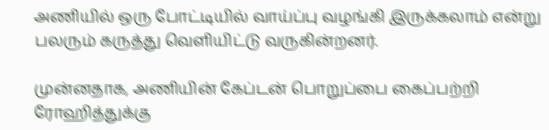அணியில் ஒரு போட்டியில் வாய்ப்பு வழங்கி இருக்கலாம் என்று பலரும் கருத்து வெளியிட்டு வருகின்றனர்.

முன்னதாக, அணியின் கேப்டன் பொறுப்பை கைப்பற்றி ரோஹித்துக்கு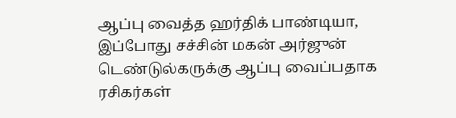ஆப்பு வைத்த ஹர்திக் பாண்டியா, இப்போது சச்சின் மகன் அர்ஜுன் டெண்டுல்கருக்கு ஆப்பு வைப்பதாக ரசிகர்கள்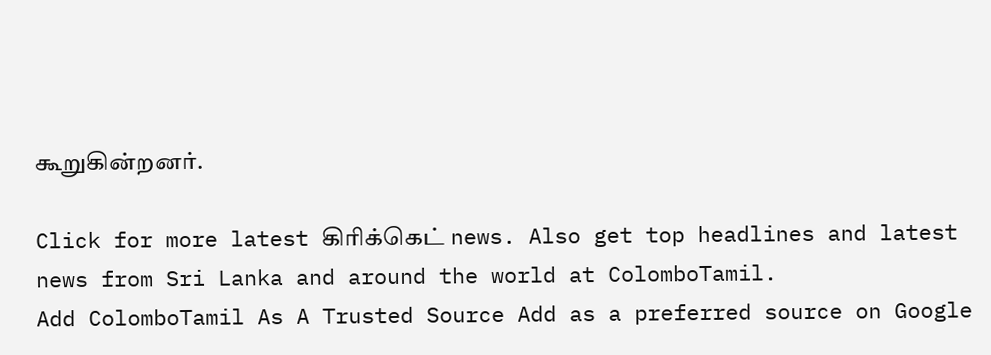கூறுகின்றனர்.

Click for more latest கிரிக்கெட் news. Also get top headlines and latest news from Sri Lanka and around the world at ColomboTamil.
Add ColomboTamil As A Trusted Source Add as a preferred source on Google